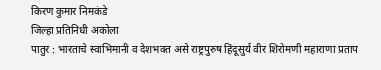किरण कुमार निमकंडे
जिल्हा प्रतिनिधी अकोला
पातुर : भारताचे स्वाभिमानी व देशभक्त असे राष्ट्रपुरुष हिंदूसुर्य वीर शिरोमणी महाराणा प्रताप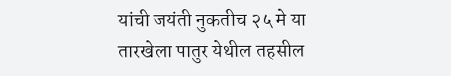यांची जयंती नुकतीच २५ मे या तारखेला पातुर येथील तहसील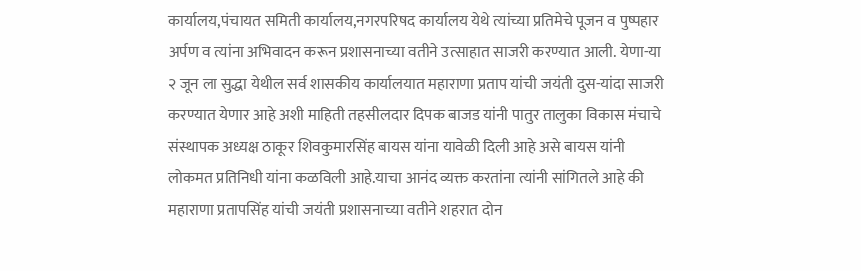कार्यालय,पंचायत समिती कार्यालय,नगरपरिषद कार्यालय येथे त्यांच्या प्रतिमेचे पूजन व पुष्पहार अर्पण व त्यांना अभिवादन करून प्रशासनाच्या वतीने उत्साहात साजरी करण्यात आली. येणा-या २ जून ला सुद्धा येथील सर्व शासकीय कार्यालयात महाराणा प्रताप यांची जयंती दुस-यांदा साजरी करण्यात येणार आहे अशी माहिती तहसीलदार दिपक बाजड यांनी पातुर तालुका विकास मंचाचे संस्थापक अध्यक्ष ठाकूर शिवकुमारसिंह बायस यांना यावेळी दिली आहे असे बायस यांनी लोकमत प्रतिनिधी यांना कळविली आहे.याचा आनंद व्यक्त करतांना त्यांनी सांगितले आहे की महाराणा प्रतापसिंह यांची जयंती प्रशासनाच्या वतीने शहरात दोन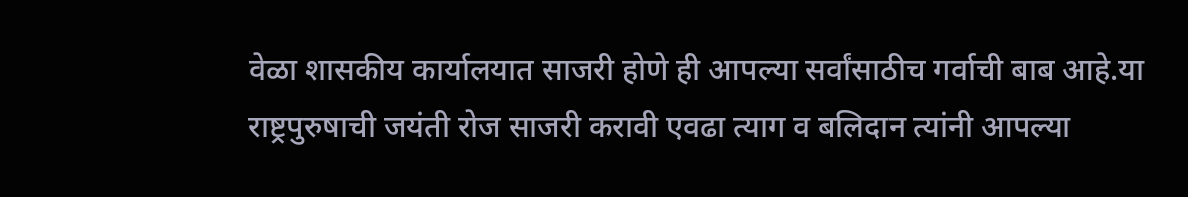वेळा शासकीय कार्यालयात साजरी होणे ही आपल्या सर्वांसाठीच गर्वाची बाब आहे.या राष्ट्रपुरुषाची जयंती रोज साजरी करावी एवढा त्याग व बलिदान त्यांनी आपल्या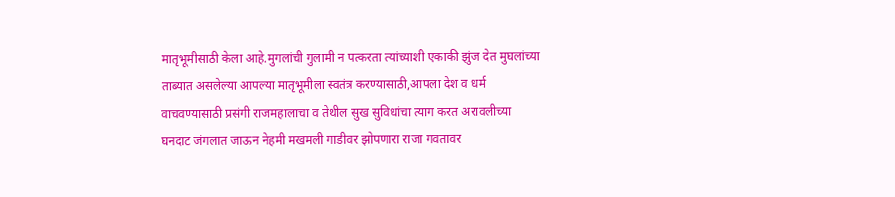मातृभूमीसाठी केला आहे.मुगलांची गुलामी न पत्करता त्यांच्याशी एकाकी झुंज देत मुघलांच्या ताब्यात असलेल्या आपल्या मातृभूमीला स्वतंत्र करण्यासाठी,आपला देश व धर्म वाचवण्यासाठी प्रसंगी राजमहालाचा व तेथील सुख सुविधांचा त्याग करत अरावलीच्या घनदाट जंगलात जाऊन नेहमी मखमली गाडीवर झोपणारा राजा गवतावर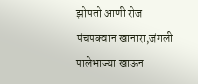झोपतो आणी रोज पंचपक्वान खानारा,जंगली पालेभाज्या खाऊन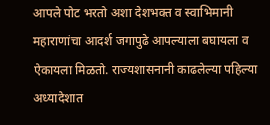आपले पोट भरतो अशा देशभक्त व स्वाभिमानी महाराणांचा आदर्श जगापुढे आपल्याला बघायला व ऐकायला मिळतो. राज्यशासनानी काढलेल्या पहिल्या अध्यादेशात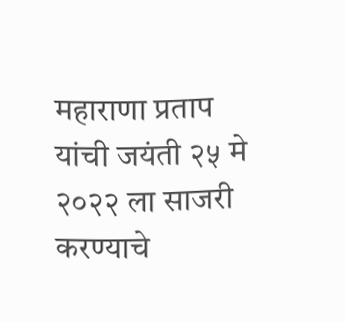महाराणा प्रताप यांची जयंती २५ मे २०२२ ला साजरी करण्याचे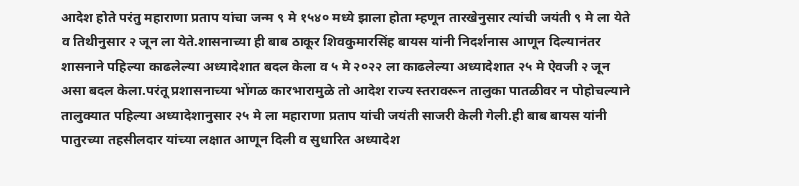आदेश होते परंतु महाराणा प्रताप यांचा जन्म ९ मे १५४० मध्ये झाला होता म्हणून तारखेनुसार त्यांची जयंती ९ मे ला येते व तिथीनुसार २ जून ला येते.शासनाच्या ही बाब ठाकूर शिवकुमारसिंह बायस यांनी निदर्शनास आणून दिल्यानंतर शासनाने पहिल्या काढलेल्या अध्यादेशात बदल केला व ५ मे २०२२ ला काढलेल्या अध्यादेशात २५ मे ऐवजी २ जून असा बदल केला.परंतू प्रशासनाच्या भोंगळ कारभारामुळे तो आदेश राज्य स्तरावरून तालुका पातळीवर न पोहोचल्याने तालुक्यात पहिल्या अध्यादेशानुसार २५ मे ला महाराणा प्रताप यांची जयंती साजरी केली गेली.ही बाब बायस यांनी पातुरच्या तहसीलदार यांच्या लक्षात आणून दिली व सुधारित अध्यादेश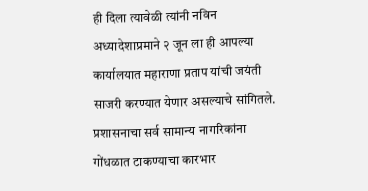ही दिला त्यावेळी त्यांनी नविन अध्यादेशाप्रमाने २ जून ला ही आपल्या कार्यालयात महाराणा प्रताप यांची जयंती साजरी करण्यात येणार असल्याचे सांगितले. प्रशासनाचा सर्व सामान्य नागरिकांना गोंधळात टाकण्याचा कारभार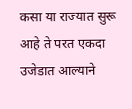कसा या राज्यात सुरू आहे ते परत एकदा उजेडात आल्याने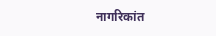नागरिकांत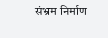संभ्रम निर्माण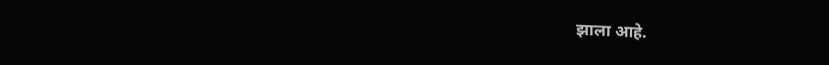झाला आहे.